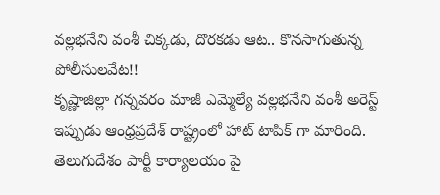వల్లభనేని వంశీ చిక్కడు, దొరకడు ఆట.. కొనసాగుతున్న పోలీసులవేట!!
కృష్ణాజిల్లా గన్నవరం మాజీ ఎమ్మెల్యే వల్లభనేని వంశీ అరెస్ట్ ఇప్పుడు ఆంధ్రప్రదేశ్ రాష్ట్రంలో హాట్ టాపిక్ గా మారింది. తెలుగుదేశం పార్టీ కార్యాలయం పై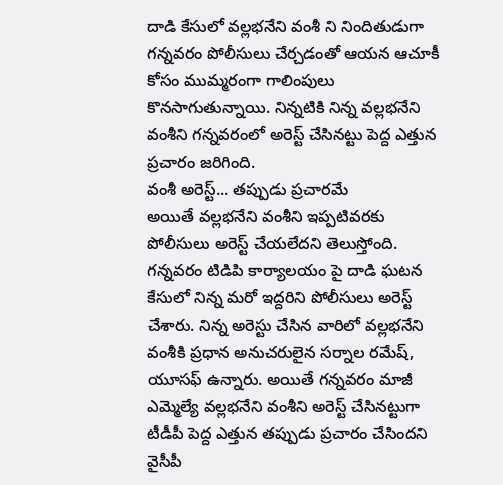దాడి కేసులో వల్లభనేని వంశీ ని నిందితుడుగా గన్నవరం పోలీసులు చేర్చడంతో ఆయన ఆచూకీ కోసం ముమ్మరంగా గాలింపులు కొనసాగుతున్నాయి. నిన్నటికి నిన్న వల్లభనేని వంశీని గన్నవరంలో అరెస్ట్ చేసినట్టు పెద్ద ఎత్తున ప్రచారం జరిగింది.
వంశీ అరెస్ట్... తప్పుడు ప్రచారమే
అయితే వల్లభనేని వంశీని ఇప్పటివరకు పోలీసులు అరెస్ట్ చేయలేదని తెలుస్తోంది. గన్నవరం టిడిపి కార్యాలయం పై దాడి ఘటన కేసులో నిన్న మరో ఇద్దరిని పోలీసులు అరెస్ట్ చేశారు. నిన్న అరెస్టు చేసిన వారిలో వల్లభనేని వంశీకి ప్రధాన అనుచరులైన సర్నాల రమేష్, యూసఫ్ ఉన్నారు. అయితే గన్నవరం మాజీ ఎమ్మెల్యే వల్లభనేని వంశీని అరెస్ట్ చేసినట్టుగా టీడీపీ పెద్ద ఎత్తున తప్పుడు ప్రచారం చేసిందని వైసీపీ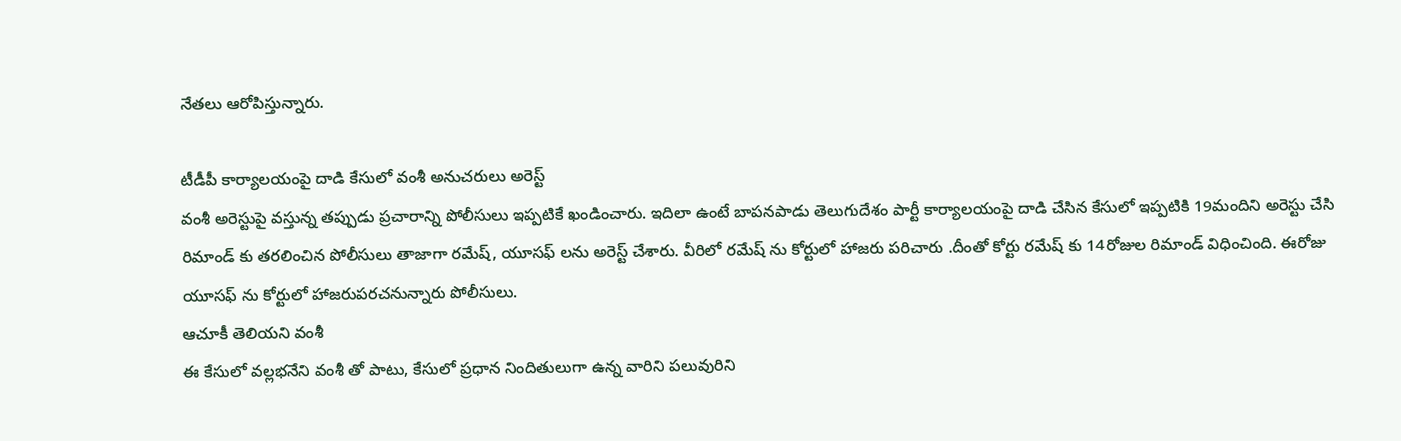నేతలు ఆరోపిస్తున్నారు.

టీడీపీ కార్యాలయంపై దాడి కేసులో వంశీ అనుచరులు అరెస్ట్
వంశీ అరెస్టుపై వస్తున్న తప్పుడు ప్రచారాన్ని పోలీసులు ఇప్పటికే ఖండించారు. ఇదిలా ఉంటే బాపనపాడు తెలుగుదేశం పార్టీ కార్యాలయంపై దాడి చేసిన కేసులో ఇప్పటికి 19మందిని అరెస్టు చేసి రిమాండ్ కు తరలించిన పోలీసులు తాజాగా రమేష్, యూసఫ్ లను అరెస్ట్ చేశారు. వీరిలో రమేష్ ను కోర్టులో హాజరు పరిచారు .దీంతో కోర్టు రమేష్ కు 14రోజుల రిమాండ్ విధించింది. ఈరోజు యూసఫ్ ను కోర్టులో హాజరుపరచనున్నారు పోలీసులు.
ఆచూకీ తెలియని వంశీ
ఈ కేసులో వల్లభనేని వంశీ తో పాటు, కేసులో ప్రధాన నిందితులుగా ఉన్న వారిని పలువురిని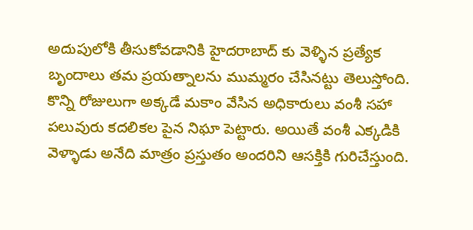అదుపులోకి తీసుకోవడానికి హైదరాబాద్ కు వెళ్ళిన ప్రత్యేక బృందాలు తమ ప్రయత్నాలను ముమ్మరం చేసినట్టు తెలుస్తోంది. కొన్ని రోజులుగా అక్కడే మకాం వేసిన అధికారులు వంశీ సహా పలువురు కదలికల పైన నిఘా పెట్టారు. అయితే వంశీ ఎక్కడికి వెళ్ళాడు అనేది మాత్రం ప్రస్తుతం అందరిని ఆసక్తికి గురిచేస్తుంది.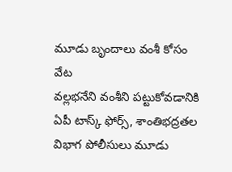మూడు బృందాలు వంశీ కోసం వేట
వల్లభనేని వంశీని పట్టుకోవడానికి ఏపీ టాస్క్ ఫోర్స్, శాంతిభద్రతల విభాగ పోలీసులు మూడు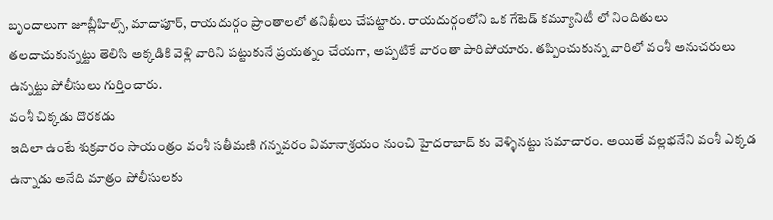బృందాలుగా జూబ్లీహిల్స్, మాదాపూర్, రాయదుర్గం ప్రాంతాలలో తనిఖీలు చేపట్టారు. రాయదుర్గంలోని ఒక గేటెడ్ కమ్యూనిటీ లో నిందితులు తలదాచుకున్నట్టు తెలిసి అక్కడికి వెళ్లి వారిని పట్టుకునే ప్రయత్నం చేయగా, అప్పటికే వారంతా పారిపోయారు. తప్పించుకున్న వారిలో వంశీ అనుచరులు ఉన్నట్టు పోలీసులు గుర్తించారు.
వంశీ చిక్కడు దొరకడు
ఇదిలా ఉంటే శుక్రవారం సాయంత్రం వంశీ సతీమణి గన్నవరం విమానాశ్రయం నుంచి హైదరాబాద్ కు వెళ్ళినట్టు సమాచారం. అయితే వల్లభనేని వంశీ ఎక్కడ ఉన్నాడు అనేది మాత్రం పోలీసులకు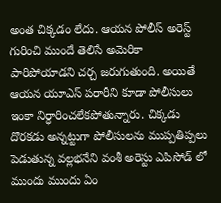అంత చిక్కడం లేదు. ఆయన పోలీస్ అరెస్ట్ గురించి ముందే తెలిసే అమెరికా పారిపోయాడని చర్చ జరుగుతుంది. అయితే ఆయన యూఎస్ పరారీని కూడా పోలీసులు ఇంకా నిర్ధారించలేకపోతున్నారు. చిక్కడు దొరకడు అన్నట్టుగా పోలీసులను ముప్పతిప్పలు పెడుతున్న వల్లభనేని వంశీ అరెస్టు ఎపిసోడ్ లో ముందు ముందు ఏం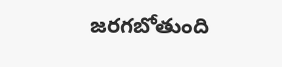జరగబోతుంది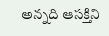అన్నది ఆసక్తిని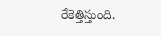రేకెత్తిస్తుంది.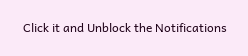Click it and Unblock the Notifications